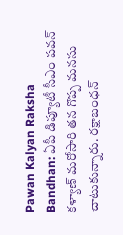Pawan Kalyan Raksha Bandhan: ఏపీ డిప్యూటీ సీఎం పవన్ కళ్యాణ్ మరోసారి తన గొప్ప మనసు చాటుకున్నారు. రక్షాబంధన్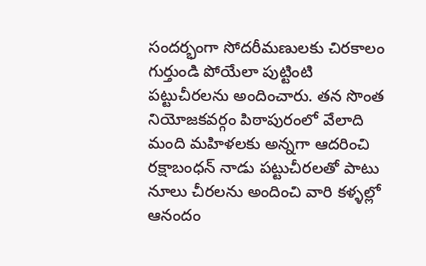సందర్భంగా సోదరీమణులకు చిరకాలం గుర్తుండి పోయేలా పుట్టింటి పట్టుచీరలను అందించారు. తన సొంత నియోజకవర్గం పిఠాపురంలో వేలాది మంది మహిళలకు అన్నగా ఆదరించి రక్షాబంధన్ నాడు పట్టుచీరలతో పాటు నూలు చీరలను అందించి వారి కళ్ళల్లో ఆనందం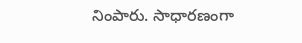నింపారు. సాధారణంగా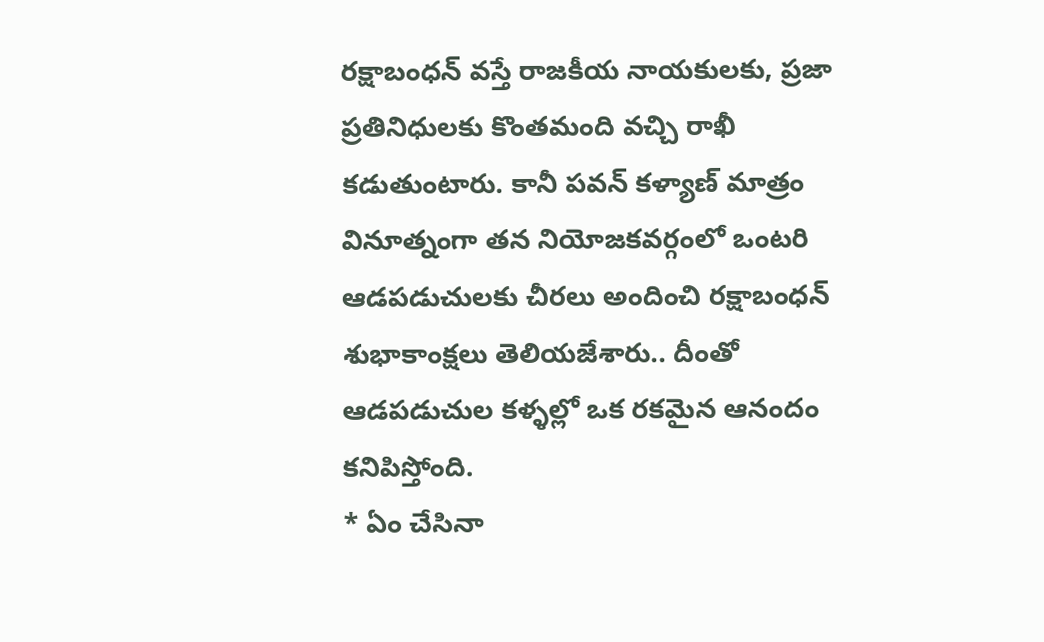రక్షాబంధన్ వస్తే రాజకీయ నాయకులకు, ప్రజా ప్రతినిధులకు కొంతమంది వచ్చి రాఖీ కడుతుంటారు. కానీ పవన్ కళ్యాణ్ మాత్రం వినూత్నంగా తన నియోజకవర్గంలో ఒంటరి ఆడపడుచులకు చీరలు అందించి రక్షాబంధన్ శుభాకాంక్షలు తెలియజేశారు.. దీంతో ఆడపడుచుల కళ్ళల్లో ఒక రకమైన ఆనందం కనిపిస్తోంది.
* ఏం చేసినా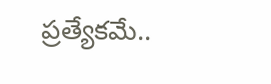ప్రత్యేకమే..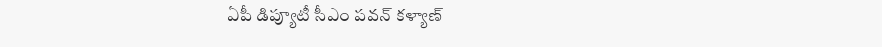ఏపీ డిప్యూటీ సీఎం పవన్ కళ్యాణ్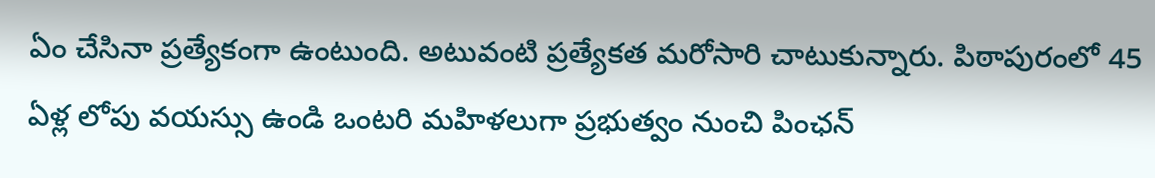ఏం చేసినా ప్రత్యేకంగా ఉంటుంది. అటువంటి ప్రత్యేకత మరోసారి చాటుకున్నారు. పిఠాపురంలో 45 ఏళ్ల లోపు వయస్సు ఉండి ఒంటరి మహిళలుగా ప్రభుత్వం నుంచి పింఛన్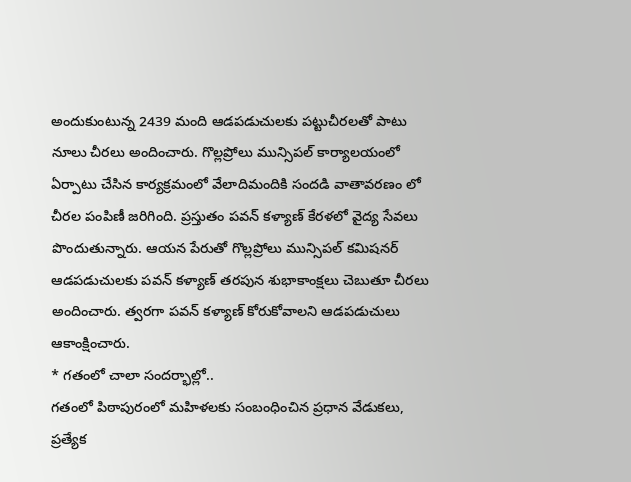అందుకుంటున్న 2439 మంది ఆడపడుచులకు పట్టుచీరలతో పాటు నూలు చీరలు అందించారు. గొల్లప్రోలు మున్సిపల్ కార్యాలయంలో ఏర్పాటు చేసిన కార్యక్రమంలో వేలాదిమందికి సందడి వాతావరణం లో చీరల పంపిణీ జరిగింది. ప్రస్తుతం పవన్ కళ్యాణ్ కేరళలో వైద్య సేవలు పొందుతున్నారు. ఆయన పేరుతో గొల్లప్రోలు మున్సిపల్ కమిషనర్ ఆడపడుచులకు పవన్ కళ్యాణ్ తరపున శుభాకాంక్షలు చెబుతూ చీరలు అందించారు. త్వరగా పవన్ కళ్యాణ్ కోరుకోవాలని ఆడపడుచులు ఆకాంక్షించారు.
* గతంలో చాలా సందర్భాల్లో..
గతంలో పిఠాపురంలో మహిళలకు సంబంధించిన ప్రధాన వేడుకలు, ప్రత్యేక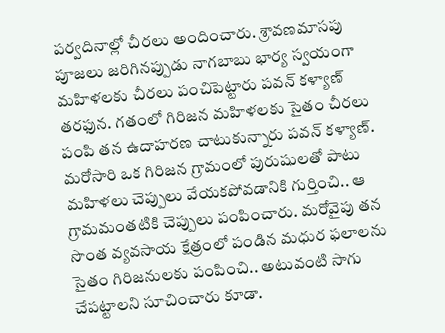పర్వదినాల్లో చీరలు అందించారు. శ్రావణమాసపు పూజలు జరిగినప్పుడు నాగబాబు భార్య స్వయంగా మహిళలకు చీరలు పంచిపెట్టారు పవన్ కళ్యాణ్ తరఫున. గతంలో గిరిజన మహిళలకు సైతం చీరలు పంపి తన ఉదాహరణ చాటుకున్నారు పవన్ కళ్యాణ్. మరోసారి ఒక గిరిజన గ్రామంలో పురుషులతో పాటు మహిళలు చెప్పులు వేయకపోవడానికి గుర్తించి.. ఆ గ్రామమంతటికి చెప్పులు పంపించారు. మరోవైపు తన సొంత వ్యవసాయ క్షేత్రంలో పండిన మధుర ఫలాలను సైతం గిరిజనులకు పంపించి.. అటువంటి సాగు చేపట్టాలని సూచించారు కూడా.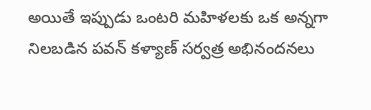అయితే ఇప్పుడు ఒంటరి మహిళలకు ఒక అన్నగా నిలబడిన పవన్ కళ్యాణ్ సర్వత్ర అభినందనలు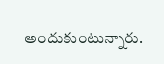అందుకుంటున్నారు.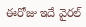ఈరోజు ఇదే వైరల్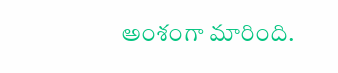అంశంగా మారింది.